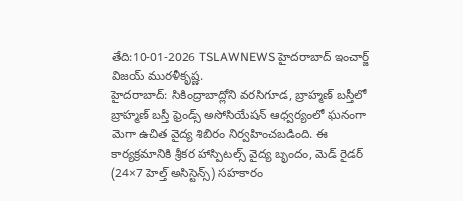తేది:10-01-2026 TSLAWNEWS హైదరాబాద్ ఇంచార్జ్ విజయ్ మురళీకృష్ణ.
హైదరాబాద్: సికింద్రాబాద్లోని వరసిగూడ, బ్రాహ్మణ్ బస్తీలో బ్రాహ్మణ్ బస్తీ ఫ్రెండ్స్ అసోసియేషన్ ఆధ్వర్యంలో ఘనంగా మెగా ఉచిత వైద్య శిబిరం నిర్వహించబడింది. ఈ కార్యక్రమానికి శ్రీకర హాస్పిటల్స్ వైద్య బృందం, మెడ్ రైడర్ (24×7 హెల్త్ అసిస్టెన్స్) సహకారం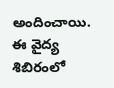అందించాయి.
ఈ వైద్య శిబిరంలో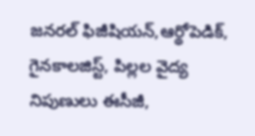జనరల్ ఫిజీషియన్,ఆర్థోపెడిక్,
గైనకాలజిస్ట్, పిల్లల వైద్య నిపుణులు ఈసీజీ,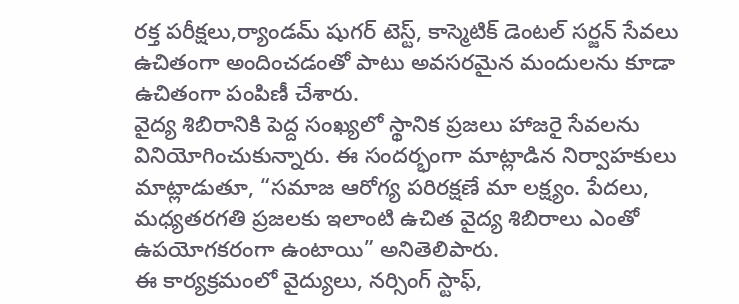రక్త పరీక్షలు,ర్యాండమ్ షుగర్ టెస్ట్, కాస్మెటిక్ డెంటల్ సర్జన్ సేవలు ఉచితంగా అందించడంతో పాటు అవసరమైన మందులను కూడా ఉచితంగా పంపిణీ చేశారు.
వైద్య శిబిరానికి పెద్ద సంఖ్యలో స్థానిక ప్రజలు హాజరై సేవలను వినియోగించుకున్నారు. ఈ సందర్భంగా మాట్లాడిన నిర్వాహకులు మాట్లాడుతూ, “సమాజ ఆరోగ్య పరిరక్షణే మా లక్ష్యం. పేదలు, మధ్యతరగతి ప్రజలకు ఇలాంటి ఉచిత వైద్య శిబిరాలు ఎంతో ఉపయోగకరంగా ఉంటాయి” అనితెలిపారు.
ఈ కార్యక్రమంలో వైద్యులు, నర్సింగ్ స్టాఫ్,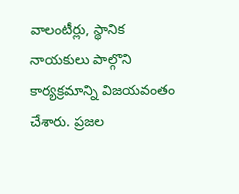వాలంటీర్లు, స్థానిక నాయకులు పాల్గొని కార్యక్రమాన్ని విజయవంతం చేశారు. ప్రజల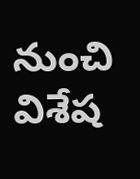నుంచి విశేష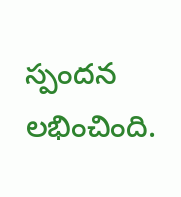స్పందన లభించింది.